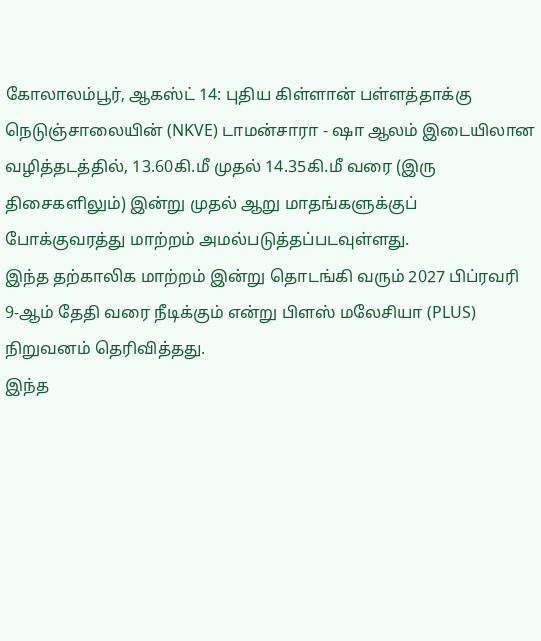கோலாலம்பூர், ஆகஸ்ட் 14: புதிய கிள்ளான் பள்ளத்தாக்கு நெடுஞ்சாலையின் (NKVE) டாமன்சாரா - ஷா ஆலம் இடையிலான வழித்தடத்தில், 13.60கி.மீ முதல் 14.35கி.மீ வரை (இரு திசைகளிலும்) இன்று முதல் ஆறு மாதங்களுக்குப் போக்குவரத்து மாற்றம் அமல்படுத்தப்படவுள்ளது.
இந்த தற்காலிக மாற்றம் இன்று தொடங்கி வரும் 2027 பிப்ரவரி 9-ஆம் தேதி வரை நீடிக்கும் என்று பிளஸ் மலேசியா (PLUS) நிறுவனம் தெரிவித்தது.
இந்த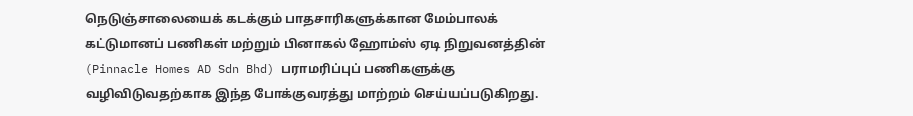நெடுஞ்சாலையைக் கடக்கும் பாதசாரிகளுக்கான மேம்பாலக் கட்டுமானப் பணிகள் மற்றும் பினாகல் ஹோம்ஸ் ஏடி நிறுவனத்தின் (Pinnacle Homes AD Sdn Bhd) பராமரிப்புப் பணிகளுக்கு வழிவிடுவதற்காக இந்த போக்குவரத்து மாற்றம் செய்யப்படுகிறது.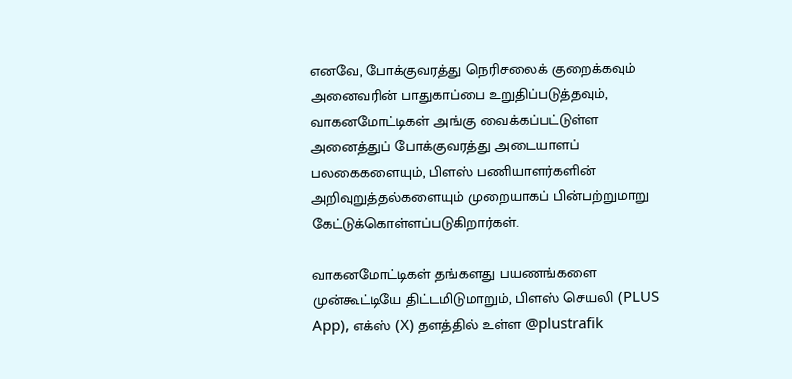எனவே, போக்குவரத்து நெரிசலைக் குறைக்கவும் அனைவரின் பாதுகாப்பை உறுதிப்படுத்தவும், வாகனமோட்டிகள் அங்கு வைக்கப்பட்டுள்ள அனைத்துப் போக்குவரத்து அடையாளப் பலகைகளையும், பிளஸ் பணியாளர்களின் அறிவுறுத்தல்களையும் முறையாகப் பின்பற்றுமாறு கேட்டுக்கொள்ளப்படுகிறார்கள்.

வாகனமோட்டிகள் தங்களது பயணங்களை முன்கூட்டியே திட்டமிடுமாறும், பிளஸ் செயலி (PLUS App), எக்ஸ் (X) தளத்தில் உள்ள @plustrafik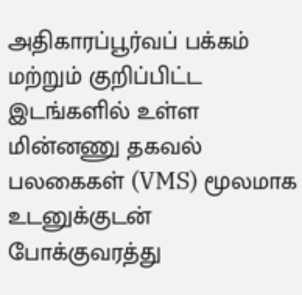அதிகாரப்பூர்வப் பக்கம் மற்றும் குறிப்பிட்ட இடங்களில் உள்ள மின்னணு தகவல் பலகைகள் (VMS) மூலமாக உடனுக்குடன் போக்குவரத்து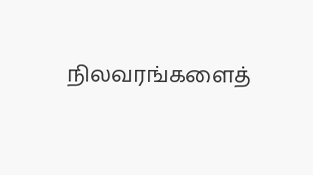நிலவரங்களைத்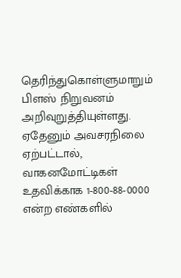தெரிந்துகொள்ளுமாறும் பிளஸ் நிறுவனம் அறிவுறுத்தியுள்ளது.
ஏதேனும் அவசரநிலை ஏற்பட்டால், வாகனமோட்டிகள் உதவிக்காக 1-800-88-0000 என்ற எண்களில்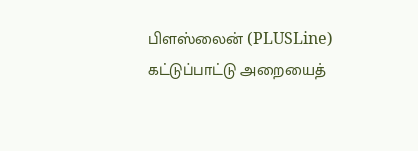பிளஸ்லைன் (PLUSLine) கட்டுப்பாட்டு அறையைத்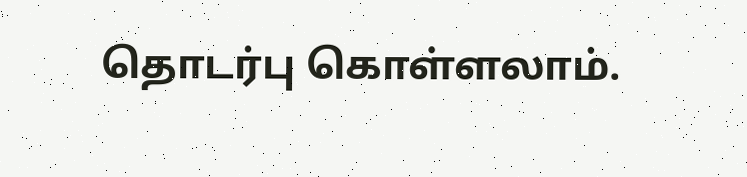தொடர்பு கொள்ளலாம்.